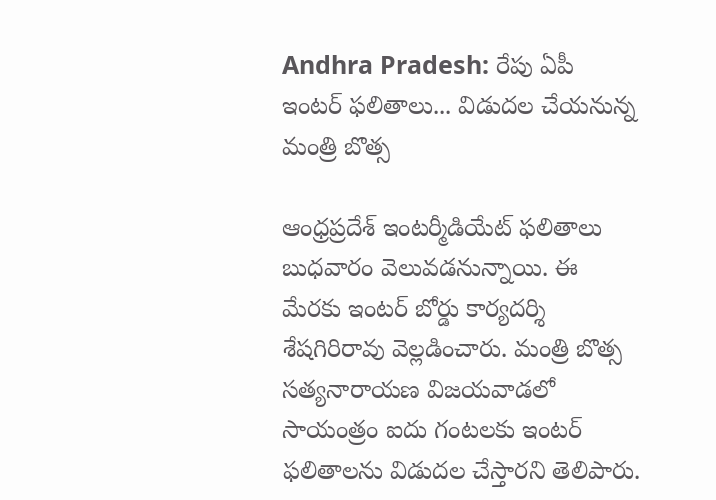Andhra Pradesh: రేపు ఏపీ ఇంటర్ ఫలితాలు... విడుదల చేయనున్న మంత్రి బొత్స

ఆంధ్రప్రదేశ్ ఇంటర్మీడియేట్ ఫలితాలు బుధవారం వెలువడనున్నాయి. ఈ మేరకు ఇంటర్ బోర్డు కార్యదర్శి శేషగిరిరావు వెల్లడించారు. మంత్రి బొత్స సత్యనారాయణ విజయవాడలో సాయంత్రం ఐదు గంటలకు ఇంటర్ ఫలితాలను విడుదల చేస్తారని తెలిపారు.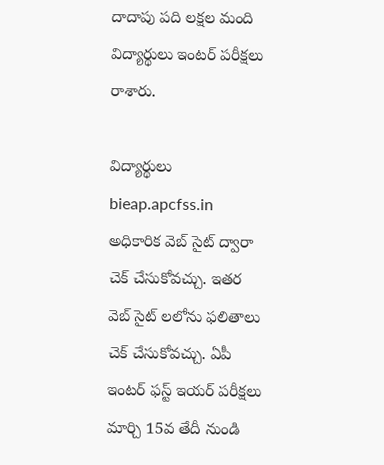దాదాపు పది లక్షల మంది విద్యార్థులు ఇంటర్ పరీక్షలు రాశారు.

విద్యార్థులు bieap.apcfss.in అధికారిక వెబ్ సైట్ ద్వారా చెక్ చేసుకోవచ్చు. ఇతర వెబ్ సైట్ లలోను ఫలితాలు చెక్ చేసుకోవచ్చు. ఏపీ ఇంటర్ ఫస్ట్ ఇయర్ పరీక్షలు మార్చి 15వ తేదీ నుండి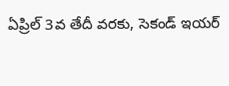ఏప్రిల్ 3వ తేదీ వరకు, సెకండ్ ఇయర్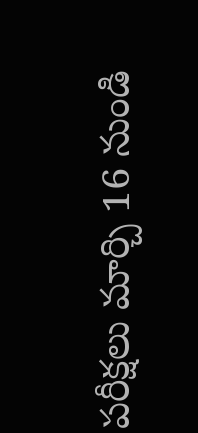పరీక్షలు మార్చి 16 నుండి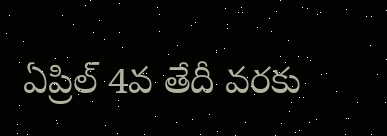ఏప్రిల్ 4వ తేదీ వరకు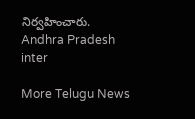నిర్వహించారు.
Andhra Pradesh
inter

More Telugu News